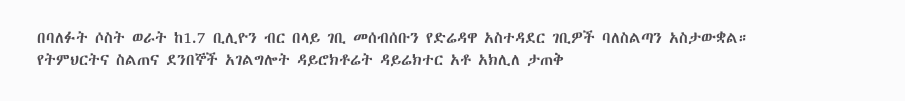በባለፉት ሶስት ወራት ከ1.7 ቢሊዮን ብር በላይ ገቢ መሰብሰቡን የድሬዳዋ አስተዳደር ገቢዎች ባለስልጣን አስታውቋል።
የትምህርትና ስልጠና ደንበኞች አገልግሎት ዳይሮክቶሬት ዳይሬክተር አቶ አክሊለ ታጠቅ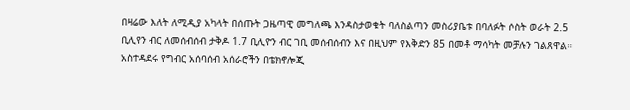በዛሬው እለት ለሚዲያ አካላት በሰጡት ጋዜጣዊ መግለጫ እንዳስታወቁት ባለስልጣን መስሪያቤቱ በባለፉት ሶስት ወራት 2.5 ቢሊየን ብር ለመሰብሰብ ታቅዶ 1.7 ቢሊዮን ብር ገቢ መሰብሰብን እና በዚህም የእቅድን 85 በመቶ ማሳካት መቻሉን ገልጸዋል።
አስተዳደሩ የግብር አሰባሰብ አሰራሮችን በቴክኖሎጂ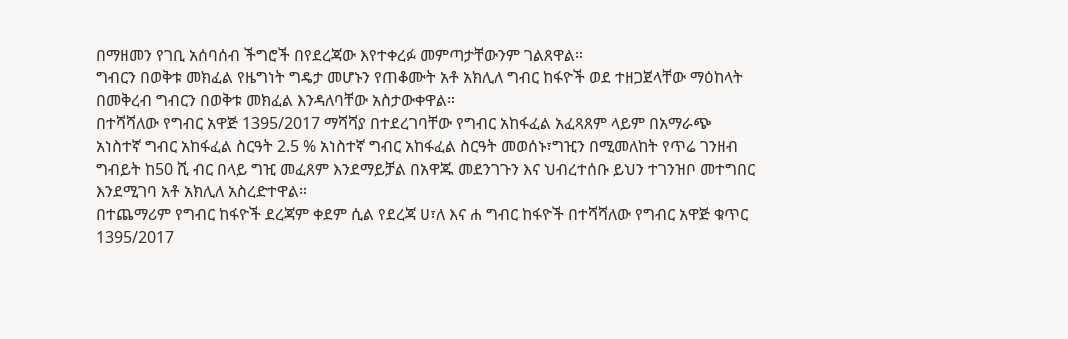በማዘመን የገቢ አሰባሰብ ችግሮች በየደረጃው እየተቀረፉ መምጣታቸውንም ገልጸዋል።
ግብርን በወቅቱ መክፈል የዜግነት ግዴታ መሆኑን የጠቆሙት አቶ አክሊለ ግብር ከፋዮች ወደ ተዘጋጀላቸው ማዕከላት በመቅረብ ግብርን በወቅቱ መክፈል እንዳለባቸው አስታውቀዋል።
በተሻሻለው የግብር አዋጅ 1395/2017 ማሻሻያ በተደረገባቸው የግብር አከፋፈል አፈጻጸም ላይም በአማራጭ አነስተኛ ግብር አከፋፈል ስርዓት 2.5 % አነስተኛ ግብር አከፋፈል ስርዓት መወሰኑ፣ግዢን በሚመለከት የጥሬ ገንዘብ ግብይት ከ50 ሺ ብር በላይ ግዢ መፈጸም እንደማይቻል በአዋጁ መደንገጉን እና ህብረተሰቡ ይህን ተገንዝቦ መተግበር እንደሚገባ አቶ አክሊለ አስረድተዋል።
በተጨማሪም የግብር ከፋዮች ደረጃም ቀደም ሲል የደረጃ ሀ፣ለ እና ሐ ግብር ከፋዮች በተሻሻለው የግብር አዋጅ ቁጥር 1395/2017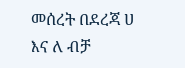መሰረት በደረጃ ሀ እና ለ ብቻ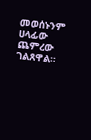መወሰኑንም ሀላፊው ጨምረው ገልጸዋል።